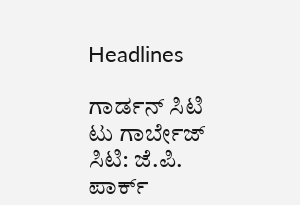Headlines

ಗಾರ್ಡನ್ ಸಿಟಿ ಟು ಗಾರ್ಬೇಜ್ ಸಿಟಿ: ಜೆ.ಪಿ. ಪಾರ್ಕ್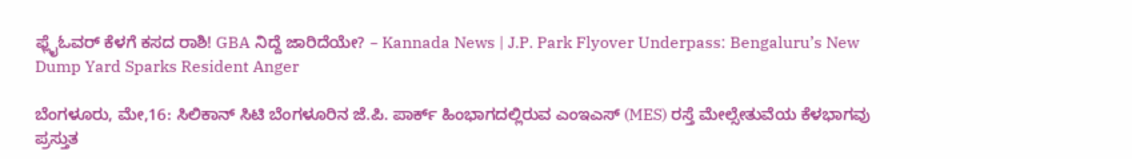ಫ್ಲೈಓವರ್ ಕೆಳಗೆ ಕಸದ ರಾಶಿ! GBA ನಿದ್ದೆ ಜಾರಿದೆಯೇ? – Kannada News | J.P. Park Flyover Underpass: Bengaluru’s New Dump Yard Sparks Resident Anger

ಬೆಂಗಳೂರು, ಮೇ,16: ಸಿಲಿಕಾನ್ ಸಿಟಿ ಬೆಂಗಳೂರಿನ ಜೆ.ಪಿ. ಪಾರ್ಕ್ ಹಿಂಭಾಗದಲ್ಲಿರುವ ಎಂಇಎಸ್ (MES) ರಸ್ತೆ ಮೇಲ್ಸೇತುವೆಯ ಕೆಳಭಾಗವು ಪ್ರಸ್ತುತ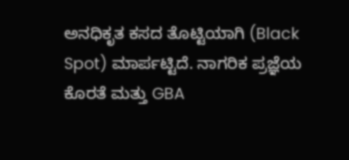ಅನಧಿಕೃತ ಕಸದ ತೊಟ್ಟಿಯಾಗಿ (Black Spot) ಮಾರ್ಪಟ್ಟಿದೆ. ನಾಗರಿಕ ಪ್ರಜ್ಞೆಯ ಕೊರತೆ ಮತ್ತು GBA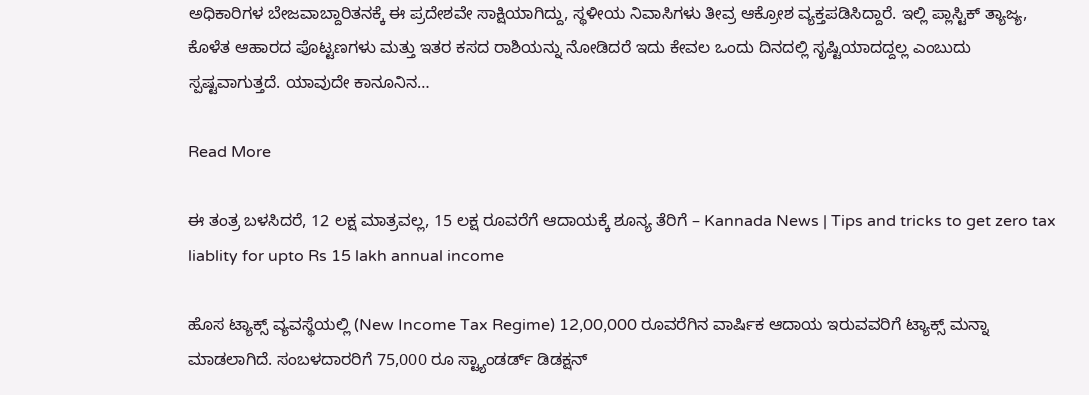ಅಧಿಕಾರಿಗಳ ಬೇಜವಾಬ್ದಾರಿತನಕ್ಕೆ ಈ ಪ್ರದೇಶವೇ ಸಾಕ್ಷಿಯಾಗಿದ್ದು, ಸ್ಥಳೀಯ ನಿವಾಸಿಗಳು ತೀವ್ರ ಆಕ್ರೋಶ ವ್ಯಕ್ತಪಡಿಸಿದ್ದಾರೆ. ಇಲ್ಲಿ ಪ್ಲಾಸ್ಟಿಕ್ ತ್ಯಾಜ್ಯ, ಕೊಳೆತ ಆಹಾರದ ಪೊಟ್ಟಣಗಳು ಮತ್ತು ಇತರ ಕಸದ ರಾಶಿಯನ್ನು ನೋಡಿದರೆ ಇದು ಕೇವಲ ಒಂದು ದಿನದಲ್ಲಿ ಸೃಷ್ಟಿಯಾದದ್ದಲ್ಲ ಎಂಬುದು ಸ್ಪಷ್ಟವಾಗುತ್ತದೆ. ಯಾವುದೇ ಕಾನೂನಿನ…

Read More

ಈ ತಂತ್ರ ಬಳಸಿದರೆ, 12 ಲಕ್ಷ ಮಾತ್ರವಲ್ಲ, 15 ಲಕ್ಷ ರೂವರೆಗೆ ಆದಾಯಕ್ಕೆ ಶೂನ್ಯ ತೆರಿಗೆ – Kannada News | Tips and tricks to get zero tax liablity for upto Rs 15 lakh annual income

ಹೊಸ ಟ್ಯಾಕ್ಸ್ ವ್ಯವಸ್ಥೆಯಲ್ಲಿ (New Income Tax Regime) 12,00,000 ರೂವರೆಗಿನ ವಾರ್ಷಿಕ ಆದಾಯ ಇರುವವರಿಗೆ ಟ್ಯಾಕ್ಸ್ ಮನ್ನಾ ಮಾಡಲಾಗಿದೆ. ಸಂಬಳದಾರರಿಗೆ 75,000 ರೂ ಸ್ಟ್ಯಾಂಡರ್ಡ್ ಡಿಡಕ್ಷನ್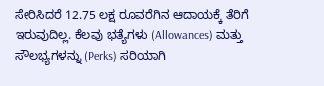ಸೇರಿಸಿದರೆ 12.75 ಲಕ್ಷ ರೂವರೆಗಿನ ಆದಾಯಕ್ಕೆ ತೆರಿಗೆ ಇರುವುದಿಲ್ಲ. ಕೆಲವು ಭತ್ಯೆಗಳು (Allowances) ಮತ್ತು ಸೌಲಭ್ಯಗಳನ್ನು (Perks) ಸರಿಯಾಗಿ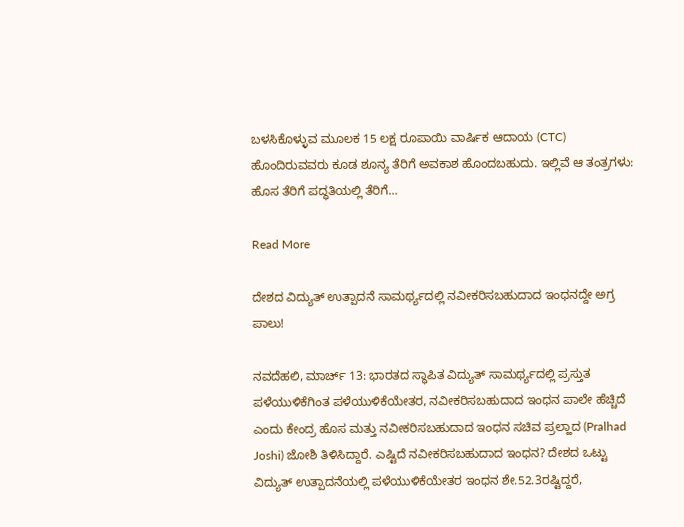ಬಳಸಿಕೊಳ್ಳುವ ಮೂಲಕ 15 ಲಕ್ಷ ರೂಪಾಯಿ ವಾರ್ಷಿಕ ಆದಾಯ (CTC) ಹೊಂದಿರುವವರು ಕೂಡ ಶೂನ್ಯ ತೆರಿಗೆ ಅವಕಾಶ ಹೊಂದಬಹುದು. ಇಲ್ಲಿವೆ ಆ ತಂತ್ರಗಳು: ಹೊಸ ತೆರಿಗೆ ಪದ್ಧತಿಯಲ್ಲಿ ತೆರಿಗೆ…

Read More

ದೇಶದ ವಿದ್ಯುತ್ ಉತ್ಪಾದನೆ ಸಾಮರ್ಥ್ಯದಲ್ಲಿ ನವೀಕರಿಸಬಹುದಾದ ಇಂಧನದ್ದೇ ಅಗ್ರ ಪಾಲು!

ನವದೆಹಲಿ, ಮಾರ್ಚ್ 13: ಭಾರತದ ಸ್ಥಾಪಿತ ವಿದ್ಯುತ್ ಸಾಮರ್ಥ್ಯದಲ್ಲಿ ಪ್ರಸ್ತುತ ಪಳೆಯುಳಿಕೆಗಿಂತ ಪಳೆಯುಳಿಕೆಯೇತರ, ನವೀಕರಿಸಬಹುದಾದ ಇಂಧನ ಪಾಲೇ ಹೆಚ್ಚಿದೆ ಎಂದು ಕೇಂದ್ರ ಹೊಸ ಮತ್ತು ನವೀಕರಿಸಬಹುದಾದ ಇಂಧನ ಸಚಿವ ಪ್ರಲ್ಹಾದ (Pralhad Joshi) ಜೋಶಿ ತಿಳಿಸಿದ್ದಾರೆ. ಎಷ್ಟಿದೆ ನವೀಕರಿಸಬಹುದಾದ ಇಂಧನ? ದೇಶದ ಒಟ್ಟು ವಿದ್ಯುತ್ ಉತ್ಪಾದನೆಯಲ್ಲಿ ಪಳೆಯುಳಿಕೆಯೇತರ ಇಂಧನ ಶೇ.52.3ರಷ್ಟಿದ್ದರೆ,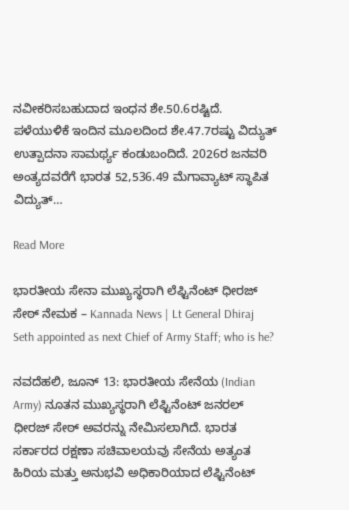ನವೀಕರಿಸಬಹುದಾದ ಇಂಧನ ಶೇ.50.6ರಷ್ಟಿದೆ. ಪಳೆಯುಳಿಕೆ ಇಂದಿನ ಮೂಲದಿಂದ ಶೇ.47.7ರಷ್ಟು ವಿದ್ಯುತ್ ಉತ್ಪಾದನಾ ಸಾಮರ್ಥ್ಯ ಕಂಡುಬಂದಿದೆ. 2026ರ ಜನವರಿ ಅಂತ್ಯದವರೆಗೆ ಭಾರತ 52,536.49 ಮೆಗಾವ್ಯಾಟ್ ಸ್ಥಾಪಿತ ವಿದ್ಯುತ್…

Read More

ಭಾರತೀಯ ಸೇನಾ ಮುಖ್ಯಸ್ಥರಾಗಿ ಲೆಫ್ಟಿನೆಂಟ್ ಧೀರಜ್ ಸೇಠ್ ನೇಮಕ – Kannada News | Lt General Dhiraj Seth appointed as next Chief of Army Staff; who is he?

ನವದೆಹಲಿ, ಜೂನ್ 13: ಭಾರತೀಯ ಸೇನೆಯ (Indian Army) ನೂತನ ಮುಖ್ಯಸ್ಥರಾಗಿ ಲೆಫ್ಟಿನೆಂಟ್ ಜನರಲ್ ಧೀರಜ್ ಸೇಠ್ ಅವರನ್ನು ನೇಮಿಸಲಾಗಿದೆ. ಭಾರತ ಸರ್ಕಾರದ ರಕ್ಷಣಾ ಸಚಿವಾಲಯವು ಸೇನೆಯ ಅತ್ಯಂತ ಹಿರಿಯ ಮತ್ತು ಅನುಭವಿ ಅಧಿಕಾರಿಯಾದ ಲೆಫ್ಟಿನೆಂಟ್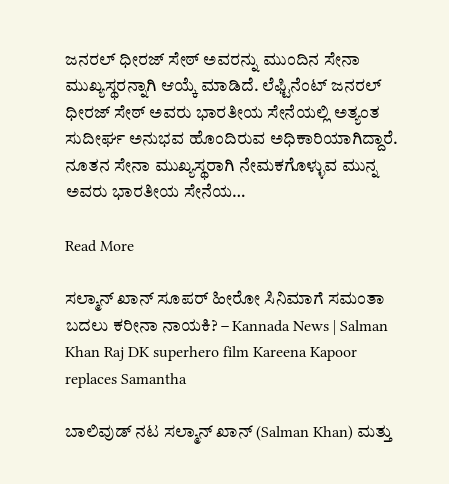ಜನರಲ್ ಧೀರಜ್ ಸೇಠ್ ಅವರನ್ನು ಮುಂದಿನ ಸೇನಾ ಮುಖ್ಯಸ್ಥರನ್ನಾಗಿ ಆಯ್ಕೆ ಮಾಡಿದೆ. ಲೆಫ್ಟಿನೆಂಟ್ ಜನರಲ್ ಧೀರಜ್ ಸೇಠ್ ಅವರು ಭಾರತೀಯ ಸೇನೆಯಲ್ಲಿ ಅತ್ಯಂತ ಸುದೀರ್ಘ ಅನುಭವ ಹೊಂದಿರುವ ಅಧಿಕಾರಿಯಾಗಿದ್ದಾರೆ. ನೂತನ ಸೇನಾ ಮುಖ್ಯಸ್ಥರಾಗಿ ನೇಮಕಗೊಳ್ಳುವ ಮುನ್ನ ಅವರು ಭಾರತೀಯ ಸೇನೆಯ…

Read More

ಸಲ್ಮಾನ್ ಖಾನ್ ಸೂಪರ್ ಹೀರೋ ಸಿನಿಮಾಗೆ ಸಮಂತಾ ಬದಲು ಕರೀನಾ ನಾಯಕಿ? – Kannada News | Salman Khan Raj DK superhero film Kareena Kapoor replaces Samantha

ಬಾಲಿವುಡ್‌ ನಟ ಸಲ್ಮಾನ್ ಖಾನ್ (Salman Khan) ಮತ್ತು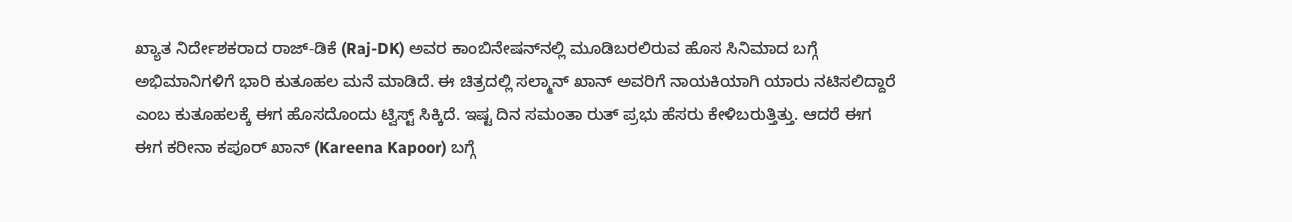ಖ್ಯಾತ ನಿರ್ದೇಶಕರಾದ ರಾಜ್-ಡಿಕೆ (Raj-DK) ಅವರ ಕಾಂಬಿನೇಷನ್‌ನಲ್ಲಿ ಮೂಡಿಬರಲಿರುವ ಹೊಸ ಸಿನಿಮಾದ ಬಗ್ಗೆ ಅಭಿಮಾನಿಗಳಿಗೆ ಭಾರಿ ಕುತೂಹಲ ಮನೆ ಮಾಡಿದೆ. ಈ ಚಿತ್ರದಲ್ಲಿ ಸಲ್ಮಾನ್ ಖಾನ್ ಅವರಿಗೆ ನಾಯಕಿಯಾಗಿ ಯಾರು ನಟಿಸಲಿದ್ದಾರೆ ಎಂಬ ಕುತೂಹಲಕ್ಕೆ ಈಗ ಹೊಸದೊಂದು ಟ್ವಿಸ್ಟ್ ಸಿಕ್ಕಿದೆ. ಇಷ್ಟ ದಿನ ಸಮಂತಾ ರುತ್ ಪ್ರಭು ಹೆಸರು ಕೇಳಿಬರುತ್ತಿತ್ತು. ಆದರೆ ಈಗ ಈಗ ಕರೀನಾ ಕಪೂರ್ ಖಾನ್ (Kareena Kapoor) ಬಗ್ಗೆ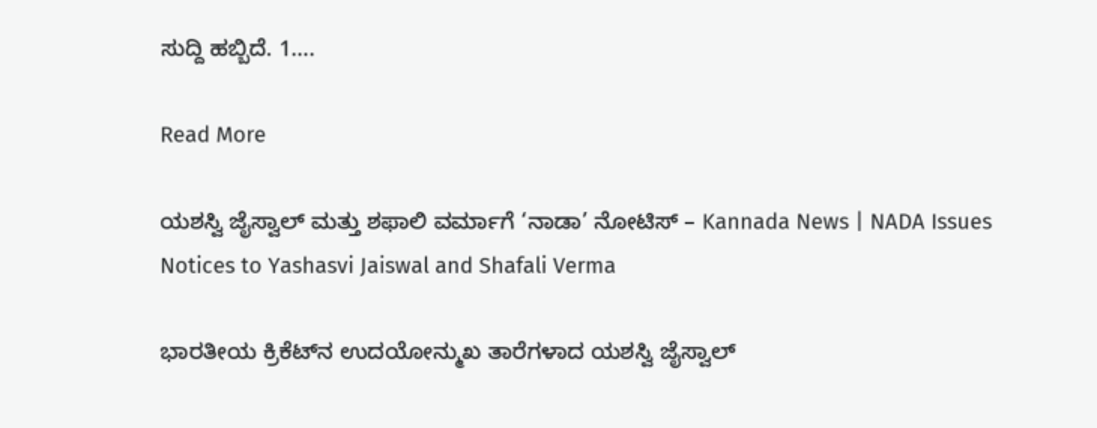ಸುದ್ದಿ ಹಬ್ಬಿದೆ. 1….

Read More

ಯಶಸ್ವಿ ಜೈಸ್ವಾಲ್ ಮತ್ತು ಶಫಾಲಿ ವರ್ಮಾಗೆ ‘ನಾಡಾ’ ನೋಟಿಸ್ – Kannada News | NADA Issues Notices to Yashasvi Jaiswal and Shafali Verma

ಭಾರತೀಯ ಕ್ರಿಕೆಟ್‌ನ ಉದಯೋನ್ಮುಖ ತಾರೆಗಳಾದ ಯಶಸ್ವಿ ಜೈಸ್ವಾಲ್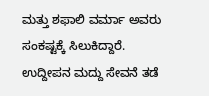ಮತ್ತು ಶಫಾಲಿ ವರ್ಮಾ ಅವರು ಸಂಕಷ್ಟಕ್ಕೆ ಸಿಲುಕಿದ್ದಾರೆ. ಉದ್ದೀಪನ ಮದ್ದು ಸೇವನೆ ತಡೆ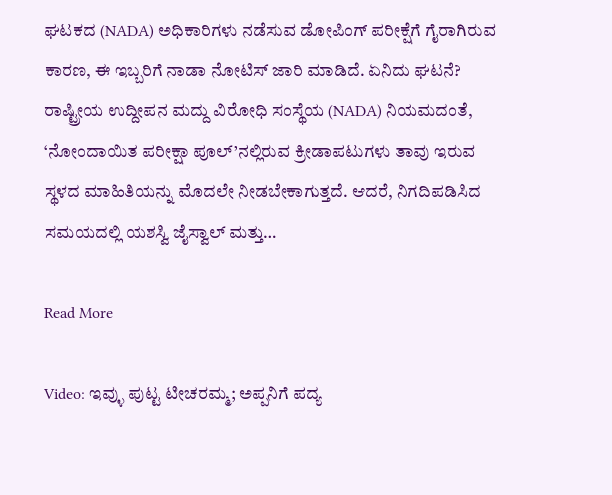ಘಟಕದ (NADA) ಅಧಿಕಾರಿಗಳು ನಡೆಸುವ ಡೋಪಿಂಗ್ ಪರೀಕ್ಷೆಗೆ ಗೈರಾಗಿರುವ ಕಾರಣ, ಈ ಇಬ್ಬರಿಗೆ ನಾಡಾ ನೋಟಿಸ್ ಜಾರಿ ಮಾಡಿದೆ. ಏನಿದು ಘಟನೆ? ರಾಷ್ಟ್ರೀಯ ಉದ್ದೀಪನ ಮದ್ದು ವಿರೋಧಿ ಸಂಸ್ಥೆಯ (NADA) ನಿಯಮದಂತೆ, ‘ನೋಂದಾಯಿತ ಪರೀಕ್ಷಾ ಪೂಲ್’ನಲ್ಲಿರುವ ಕ್ರೀಡಾಪಟುಗಳು ತಾವು ಇರುವ ಸ್ಥಳದ ಮಾಹಿತಿಯನ್ನು ಮೊದಲೇ ನೀಡಬೇಕಾಗುತ್ತದೆ. ಆದರೆ, ನಿಗದಿಪಡಿಸಿದ ಸಮಯದಲ್ಲಿ ಯಶಸ್ವಿ ಜೈಸ್ವಾಲ್ ಮತ್ತು…

Read More

Video: ಇವ್ಳು ಪುಟ್ಟ ಟೀಚರಮ್ಮ; ಅಪ್ಪನಿಗೆ ಪದ್ಯ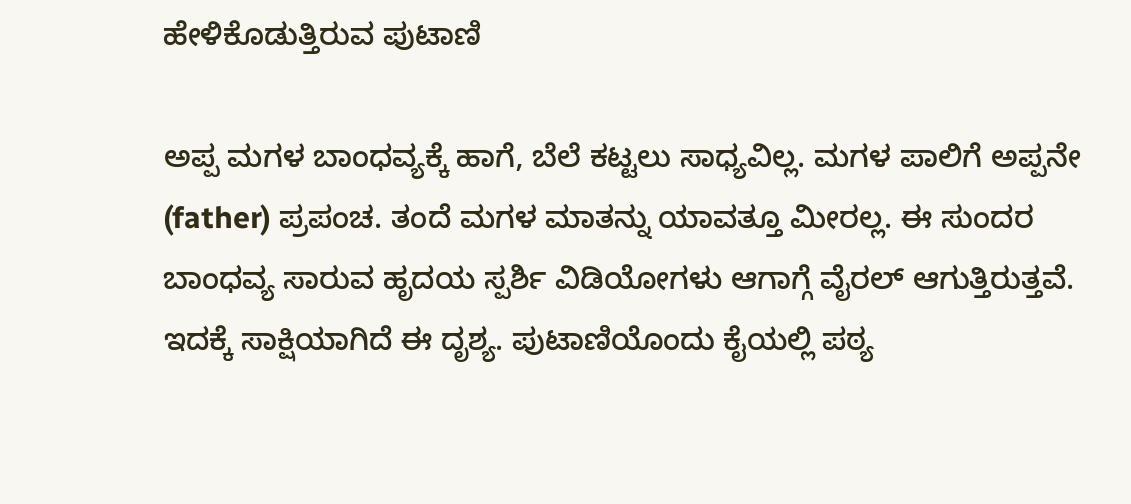ಹೇಳಿಕೊಡುತ್ತಿರುವ ಪುಟಾಣಿ

ಅಪ್ಪ ಮಗಳ ಬಾಂಧವ್ಯಕ್ಕೆ ಹಾಗೆ, ಬೆಲೆ ಕಟ್ಟಲು ಸಾಧ್ಯವಿಲ್ಲ. ಮಗಳ ಪಾಲಿಗೆ ಅಪ್ಪನೇ (father) ಪ್ರಪಂಚ. ತಂದೆ ಮಗಳ ಮಾತನ್ನು ಯಾವತ್ತೂ ಮೀರಲ್ಲ. ಈ ಸುಂದರ ಬಾಂಧವ್ಯ ಸಾರುವ ಹೃದಯ ಸ್ಪರ್ಶಿ ವಿಡಿಯೋಗಳು ಆಗಾಗ್ಗೆ ವೈರಲ್ ಆಗುತ್ತಿರುತ್ತವೆ. ಇದಕ್ಕೆ ಸಾಕ್ಷಿಯಾಗಿದೆ ಈ ದೃಶ್ಯ. ಪುಟಾಣಿಯೊಂದು ಕೈಯಲ್ಲಿ ಪಠ್ಯ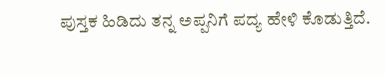ಪುಸ್ತಕ ಹಿಡಿದು ತನ್ನ ಅಪ್ಪನಿಗೆ ಪದ್ಯ ಹೇಳಿ ಕೊಡುತ್ತಿದೆ.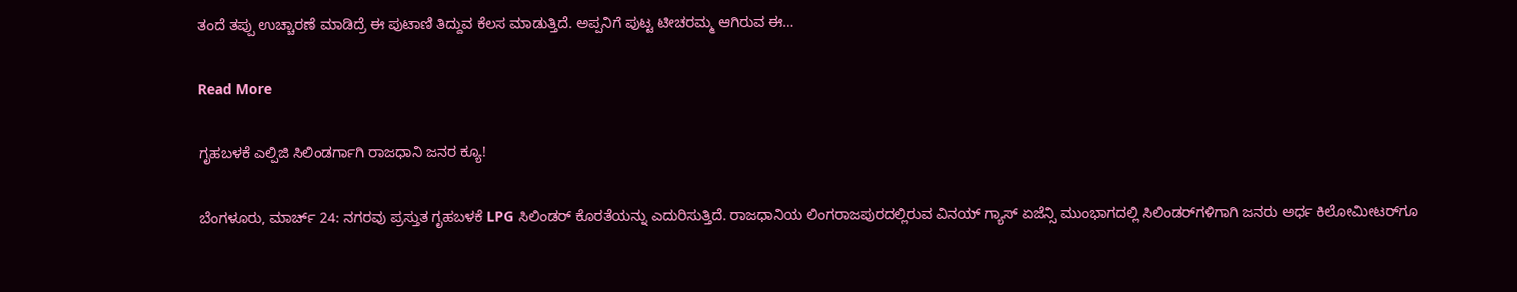ತಂದೆ ತಪ್ಪು ಉಚ್ಚಾರಣೆ ಮಾಡಿದ್ರೆ ಈ ಪುಟಾಣಿ ತಿದ್ದುವ ಕೆಲಸ ಮಾಡುತ್ತಿದೆ. ಅಪ್ಪನಿಗೆ ಪುಟ್ಟ ಟೀಚರಮ್ಮ ಆಗಿರುವ ಈ…

Read More

ಗೃಹಬಳಕೆ ಎಲ್ಪಿಜಿ ಸಿಲಿಂಡರ್ಗಾಗಿ ರಾಜಧಾನಿ ಜನರ ಕ್ಯೂ!

ಬೆಂಗಳೂರು, ಮಾರ್ಚ್ 24: ನಗರವು ಪ್ರಸ್ತುತ ಗೃಹಬಳಕೆ LPG ಸಿಲಿಂಡರ್ ಕೊರತೆಯನ್ನು ಎದುರಿಸುತ್ತಿದೆ. ರಾಜಧಾನಿಯ ಲಿಂಗರಾಜಪುರದಲ್ಲಿರುವ ವಿನಯ್ ಗ್ಯಾಸ್ ಏಜೆನ್ಸಿ ಮುಂಭಾಗದಲ್ಲಿ ಸಿಲಿಂಡರ್‌ಗಳಿಗಾಗಿ ಜನರು ಅರ್ಧ ಕಿಲೋಮೀಟರ್‌ಗೂ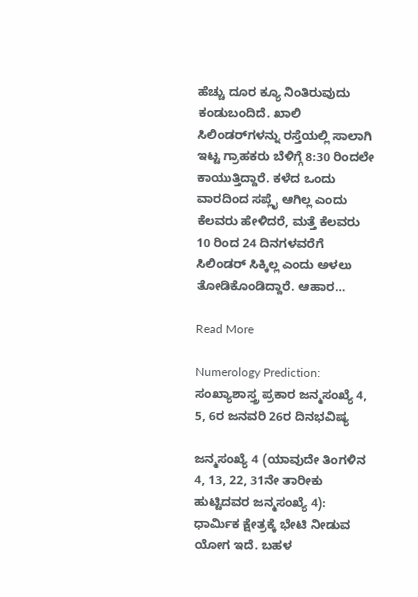ಹೆಚ್ಚು ದೂರ ಕ್ಯೂ ನಿಂತಿರುವುದು ಕಂಡುಬಂದಿದೆ. ಖಾಲಿ ಸಿಲಿಂಡರ್‌ಗಳನ್ನು ರಸ್ತೆಯಲ್ಲಿ ಸಾಲಾಗಿ ಇಟ್ಟ ಗ್ರಾಹಕರು ಬೆಳಿಗ್ಗೆ 8:30 ರಿಂದಲೇ ಕಾಯುತ್ತಿದ್ದಾರೆ. ಕಳೆದ ಒಂದು ವಾರದಿಂದ ಸಪ್ಲೈ ಆಗಿಲ್ಲ ಎಂದು ಕೆಲವರು ಹೇಳಿದರೆ, ಮತ್ತೆ ಕೆಲವರು 10 ರಿಂದ 24 ದಿನಗಳವರೆಗೆ ಸಿಲಿಂಡರ್ ಸಿಕ್ಕಿಲ್ಲ ಎಂದು ಅಳಲು ತೋಡಿಕೊಂಡಿದ್ದಾರೆ. ಆಹಾರ…

Read More

Numerology Prediction: ಸಂಖ್ಯಾಶಾಸ್ತ್ರ ಪ್ರಕಾರ ಜನ್ಮಸಂಖ್ಯೆ 4, 5, 6ರ ಜನವರಿ 26ರ ದಿನಭವಿಷ್ಯ

ಜನ್ಮಸಂಖ್ಯೆ 4 (ಯಾವುದೇ ತಿಂಗಳಿನ 4, 13, 22, 31ನೇ ತಾರೀಕು ಹುಟ್ಟಿದವರ ಜನ್ಮಸಂಖ್ಯೆ 4): ಧಾರ್ಮಿಕ ಕ್ಷೇತ್ರಕ್ಕೆ ಭೇಟಿ ನೀಡುವ ಯೋಗ ಇದೆ. ಬಹಳ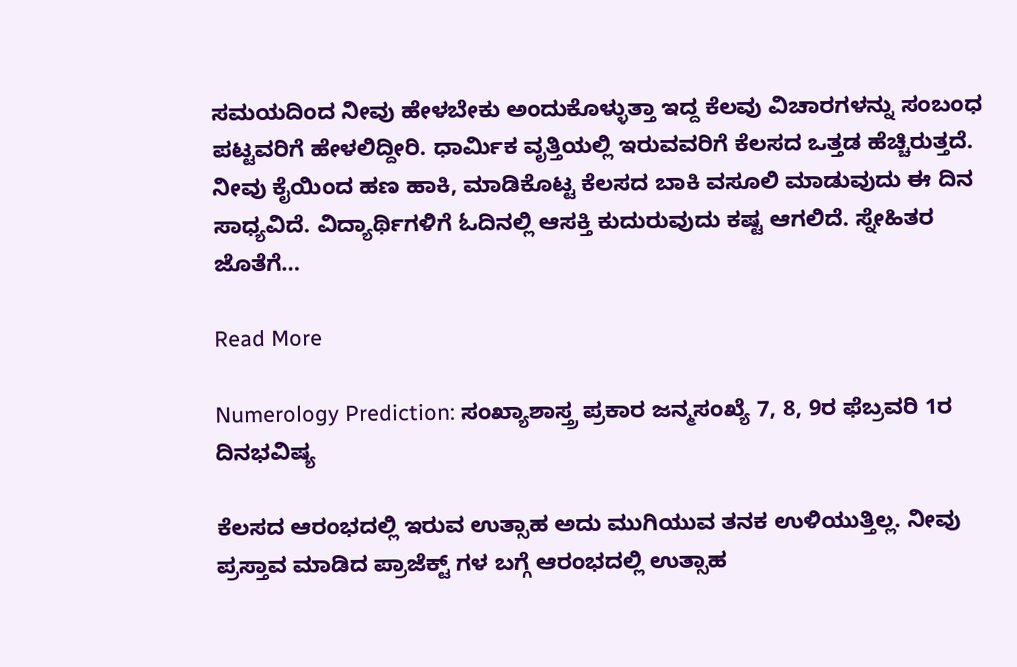ಸಮಯದಿಂದ ನೀವು ಹೇಳಬೇಕು ಅಂದುಕೊಳ್ಳುತ್ತಾ ಇದ್ದ ಕೆಲವು ವಿಚಾರಗಳನ್ನು ಸಂಬಂಧ ಪಟ್ಟವರಿಗೆ ಹೇಳಲಿದ್ದೀರಿ. ಧಾರ್ಮಿಕ ವೃತ್ತಿಯಲ್ಲಿ ಇರುವವರಿಗೆ ಕೆಲಸದ ಒತ್ತಡ ಹೆಚ್ಚಿರುತ್ತದೆ. ನೀವು ಕೈಯಿಂದ ಹಣ ಹಾಕಿ, ಮಾಡಿಕೊಟ್ಟ ಕೆಲಸದ ಬಾಕಿ ವಸೂಲಿ ಮಾಡುವುದು ಈ ದಿನ ಸಾಧ್ಯವಿದೆ. ವಿದ್ಯಾರ್ಥಿಗಳಿಗೆ ಓದಿನಲ್ಲಿ ಆಸಕ್ತಿ ಕುದುರುವುದು ಕಷ್ಟ ಆಗಲಿದೆ. ಸ್ನೇಹಿತರ ಜೊತೆಗೆ…

Read More

Numerology Prediction: ಸಂಖ್ಯಾಶಾಸ್ತ್ರ ಪ್ರಕಾರ ಜನ್ಮಸಂಖ್ಯೆ 7, 8, 9ರ ಫೆಬ್ರವರಿ 1ರ ದಿನಭವಿಷ್ಯ

ಕೆಲಸದ ಆರಂಭದಲ್ಲಿ ಇರುವ ಉತ್ಸಾಹ ಅದು ಮುಗಿಯುವ ತನಕ ಉಳಿಯುತ್ತಿಲ್ಲ. ನೀವು ಪ್ರಸ್ತಾವ ಮಾಡಿದ ಪ್ರಾಜೆಕ್ಟ್ ಗಳ ಬಗ್ಗೆ ಆರಂಭದಲ್ಲಿ ಉತ್ಸಾಹ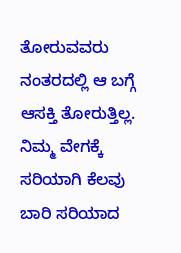ತೋರುವವರು ನಂತರದಲ್ಲಿ ಆ ಬಗ್ಗೆ ಆಸಕ್ತಿ ತೋರುತ್ತಿಲ್ಲ. ನಿಮ್ಮ ವೇಗಕ್ಕೆ ಸರಿಯಾಗಿ ಕೆಲವು ಬಾರಿ ಸರಿಯಾದ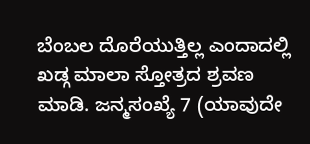ಬೆಂಬಲ ದೊರೆಯುತ್ತಿಲ್ಲ ಎಂದಾದಲ್ಲಿ ಖಡ್ಗ ಮಾಲಾ ಸ್ತೋತ್ರದ ಶ್ರವಣ ಮಾಡಿ. ಜನ್ಮಸಂಖ್ಯೆ 7 (ಯಾವುದೇ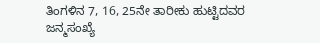ತಿಂಗಳಿನ 7, 16, 25ನೇ ತಾರೀಕು ಹುಟ್ಟಿದವರ ಜನ್ಮಸಂಖ್ಯೆ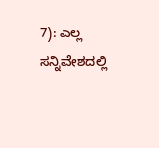7): ಎಲ್ಲ ಸನ್ನಿವೇಶದಲ್ಲಿ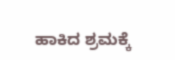ಹಾಕಿದ ಶ್ರಮಕ್ಕೆ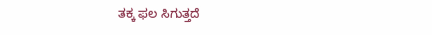ತಕ್ಕ ಫಲ ಸಿಗುತ್ತದೆ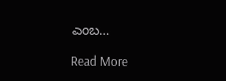ಎಂಬ…

Read More